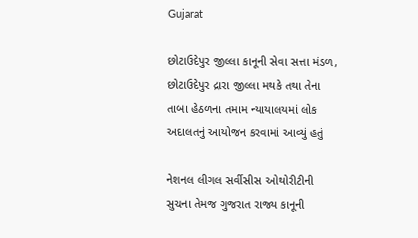Gujarat

છોટાઉદેપુર જીલ્લા કાનૂની સેવા સત્તા મંડળ, છોટાઉદેપુર દ્રારા જીલ્લા મથકે તથા તેના તાબા હેઠળના તમામ ન્યાયાલયમાં લોક અદાલતનું આયોજન કરવામાં આવ્યું હતું

નેશનલ લીગલ સર્વીસીસ ઓથોરીટીની સુચના તેમજ ગુજરાત રાજ્ય કાનૂની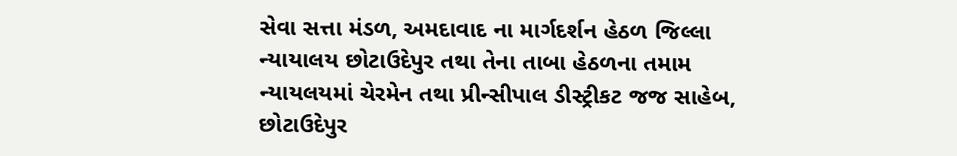સેવા સત્તા મંડળ, અમદાવાદ ના માર્ગદર્શન હેઠળ જિલ્લા ન્યાયાલય છોટાઉદેપુર તથા તેના તાબા હેઠળના તમામ ન્યાયલયમાં ચેરમેન તથા પ્રીન્સીપાલ ડીસ્ટ્રીકટ જજ સાહેબ, છોટાઉદેપુર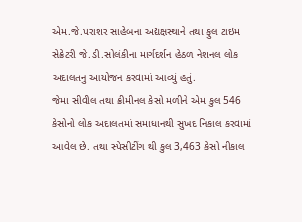એમ.જે.પરાશર સાહેબના અદ્યક્ષસ્થાને તથા ફુલ ટાઇમ સેક્રેટરી જે.ડી.સોલંકીના માર્ગદર્શન હેઠળ નેશનલ લોક અદાલતનુ આયોજન કરવામાં આવ્યું હતું.
જેમા સીવીલ તથા ક્રીમીનલ કેસો મળીને એમ કુલ 546 કેસોનો લોક અદાલતમાં સમાધાનથી સુખદ નિકાલ કરવામાં આવેલ છે. તથા સ્પેસીટીંગ થી કુલ 3,463 કેસો નીકાલ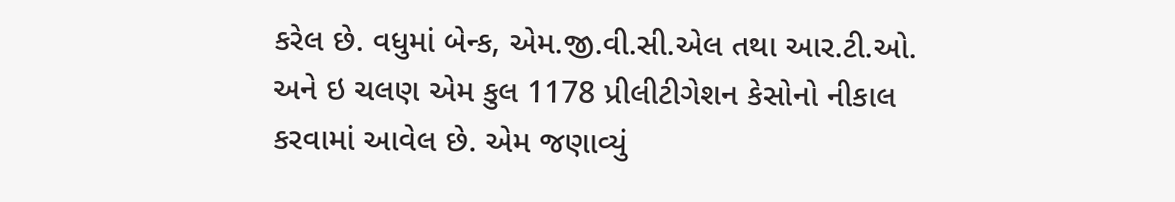કરેલ છે. વધુમાં બેન્ક, એમ.જી.વી.સી.એલ તથા આર.ટી.ઓ. અને ઇ ચલણ એમ કુલ 1178 પ્રીલીટીગેશન કેસોનો નીકાલ કરવામાં આવેલ છે. એમ જણાવ્યું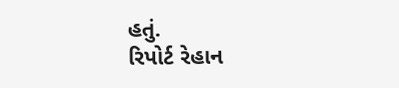હતું.
રિપોર્ટ રેહાન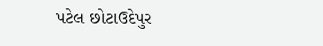પટેલ છોટાઉદેપુર